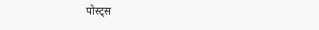पोस्ट्स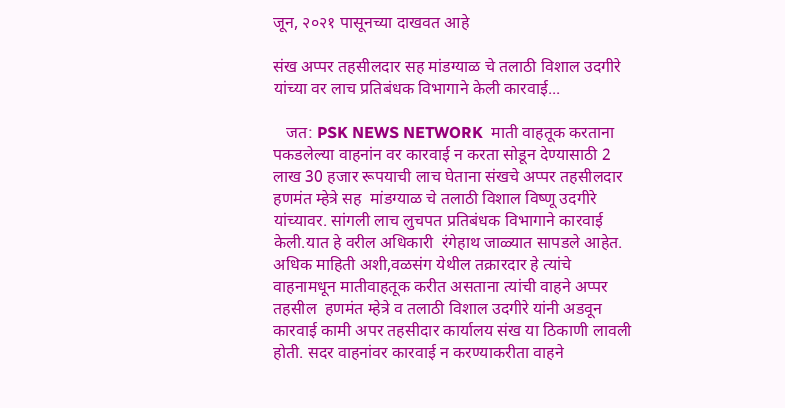जून, २०२१ पासूनच्या दाखवत आहे

संख अप्पर तहसीलदार सह मांडग्याळ चे तलाठी विशाल उदगीरे यांच्या वर लाच प्रतिबंधक विभागाने केली कारवाई...

   जत: PSK NEWS NETWORK  माती वाहतूक करताना पकडलेल्या वाहनांन वर कारवाई न करता सोडून देण्यासाठी 2 लाख‌ 30 हजार रूपयाची लाच घेताना संखचे अप्पर तहसीलदार हणमंत म्हेत्रे सह  मांडग्याळ चे तलाठी विशाल विष्णू उदगीरे  यांच्यावर. सांगली लाच लुचपत प्रतिबंधक विभागाने कारवाई केली.यात हे वरील अधिकारी  रंगेहाथ जाळ्यात सापडले आहेत.  अधिक माहिती अशी,वळसंग येथील तक्रारदार हे त्यांचे वाहनामधून मातीवाहतूक करीत असताना त्यांची वाहने अप्पर तहसील  हणमंत म्हेत्रे व तलाठी विशाल उदगीरे यांनी अडवून कारवाई कामी अपर‌ तहसीदार कार्यालय संख या ठिकाणी लावली होती. सदर वाहनांवर कारवाई न करण्याकरीता वाहने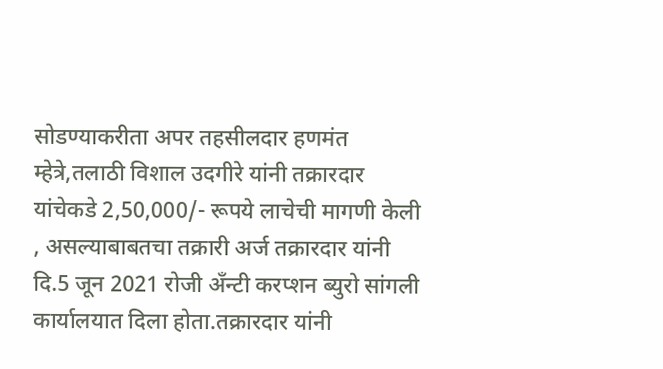सोडण्याकरीता अपर तहसीलदार हणमंत म्हेत्रे,तलाठी विशाल उदगीरे यांनी तक्रारदार यांचेकडे 2,50,000/- रूपये लाचेची मागणी केली , असल्याबाबतचा तक्रारी अर्ज तक्रारदार यांनी दि.5 जून 2021 रोजी अँन्टी करप्शन ब्युरो सांगली कार्यालयात दिला होता.तक्रारदार यांनी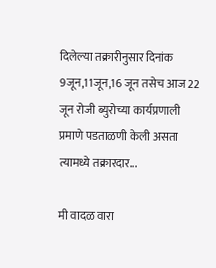दिलेल्या तक्रारीनुसार दिनांक 9जून,11जून,16 जून तसेच आज 22 जून रोजी ब्युरोच्या कार्यप्रणाली प्रमाणे पडताळणी केली असता त्यामध्ये तक्रारदार...

मी वादळ वारा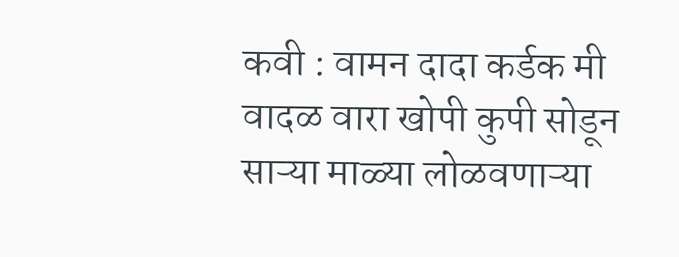कवी : वामन दादा कर्डक मी वादळ वारा खोपी कुपी सोडून साऱ्या माळ्या लोळवणाऱ्या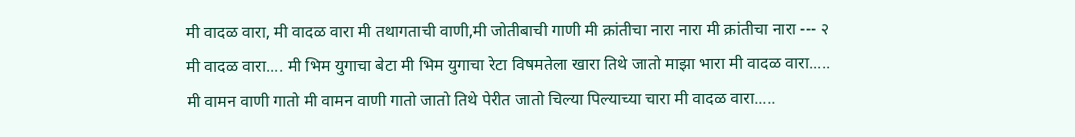मी वादळ वारा, मी वादळ वारा मी तथागताची वाणी,मी जोतीबाची गाणी मी क्रांतीचा नारा नारा मी क्रांतीचा नारा --- २ मी वादळ वारा.... मी भिम युगाचा बेटा मी भिम युगाचा रेटा विषमतेला खारा तिथे जातो माझा भारा मी वादळ वारा..... मी वामन वाणी गातो मी वामन वाणी गातो जातो तिथे पेरीत जातो चिल्या पिल्याच्या चारा मी वादळ वारा.....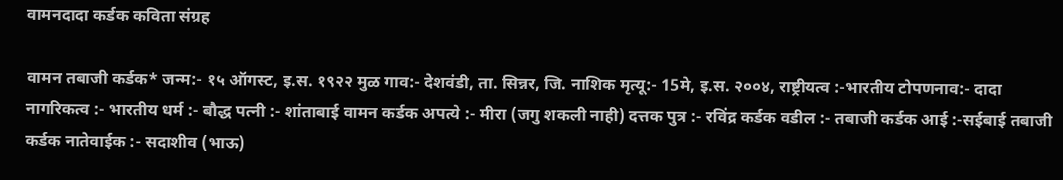वामनदादा कर्डक कविता संग्रह

वामन तबाजी कर्डक* जन्म:- १५ ऑगस्ट, इ.स. १९२२ मुळ गाव:- देशवंडी, ता. सिन्नर, जि. नाशिक मृत्यू:- 15मे, इ.स. २००४, राष्ट्रीयत्व :-भारतीय टोपणनाव:- दादा नागरिकत्व :- भारतीय धर्म :- बौद्ध पत्नी :- शांताबाई वामन कर्डक अपत्ये :- मीरा (जगु शकली नाही) दत्तक पुत्र :- रविंद्र कर्डक वडील :- तबाजी कर्डक आई :-सईबाई तबाजी कर्डक नातेवाईक :- सदाशीव (भाऊ)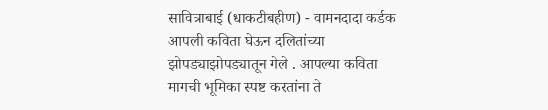सावित्राबाई (धाकटीबहीण) - वामनदादा कर्डक आपली कविता घेऊन दलितांच्या झोपड्याझोपड्यातून गेले . आपल्या कविता मागची भूमिका स्पष्ट करतांना ते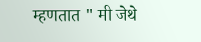म्हणतात " मी जेथे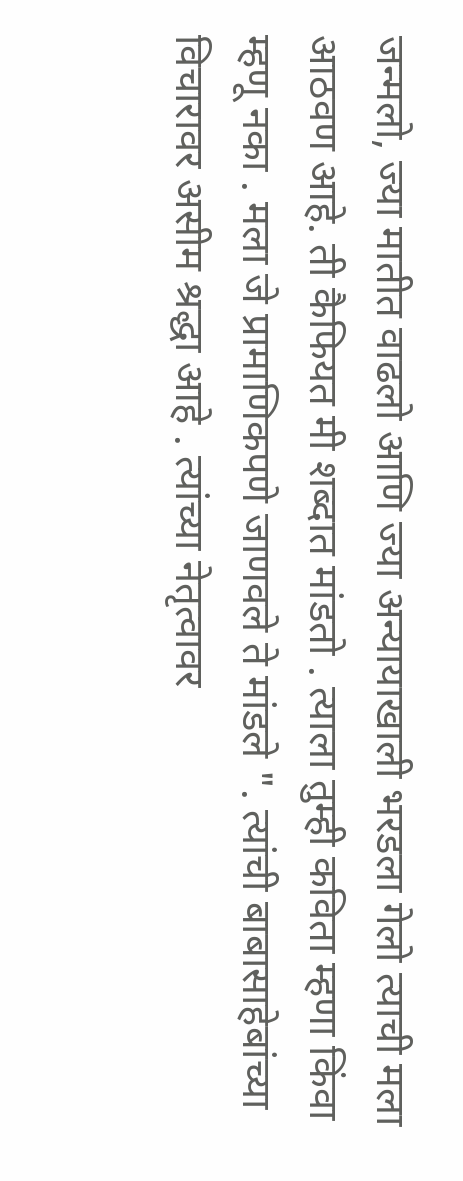जन्मलो, ज्या मातीत वाढलो आणि ज्या अन्यायाखाली भरडला गेलो त्याची मला आठवण आहे. ती कैफियत मी शब्दात मांडतो . त्याला तुम्ही कविता म्हणा किंवा म्हणू नका . मला जे प्रामाणिकपणे जाणवले ते मांडले ". त्यांची बाबासाहेबांच्या विचारावर असीम श्रद्धा आहे . त्यांच्या नेतृत्वावर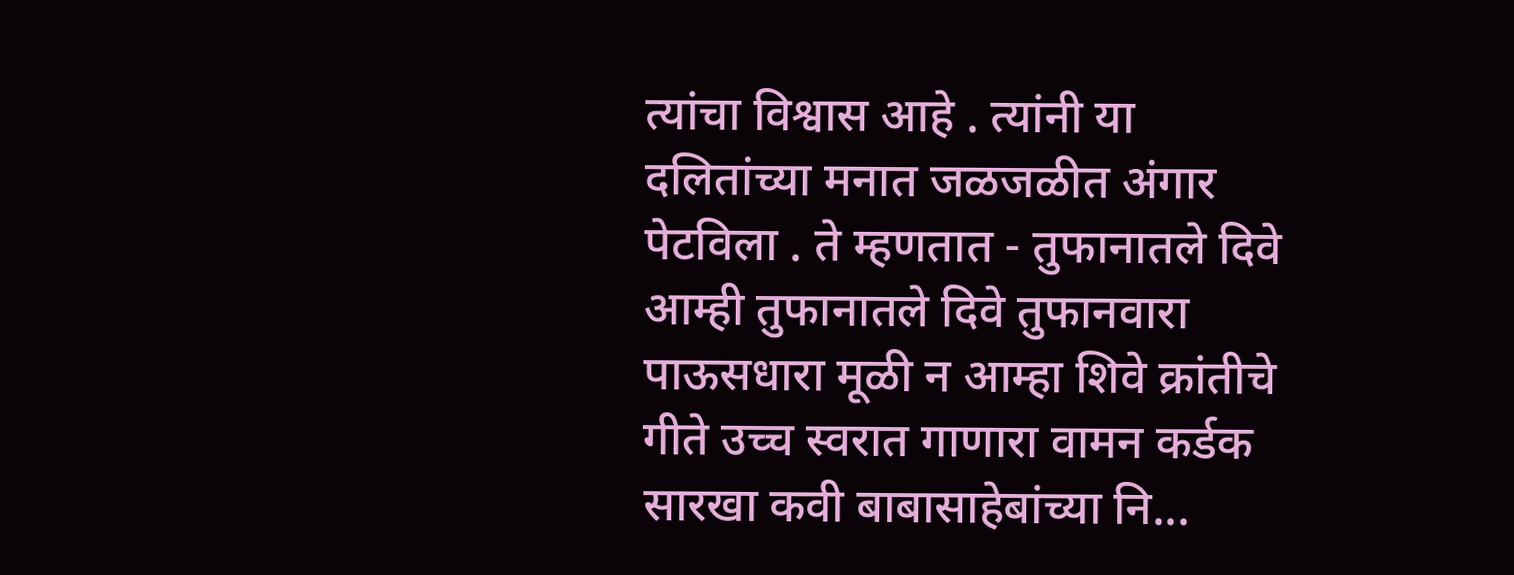त्यांचा विश्वास आहे . त्यांनी या दलितांच्या मनात जळजळीत अंगार पेटविला . ते म्हणतात - तुफानातले दिवे आम्ही तुफानातले दिवे तुफानवारा पाऊसधारा मूळी न आम्हा शिवे क्रांतीचे गीते उच्च स्वरात गाणारा वामन कर्डक सारखा कवी बाबासाहेबांच्या नि...